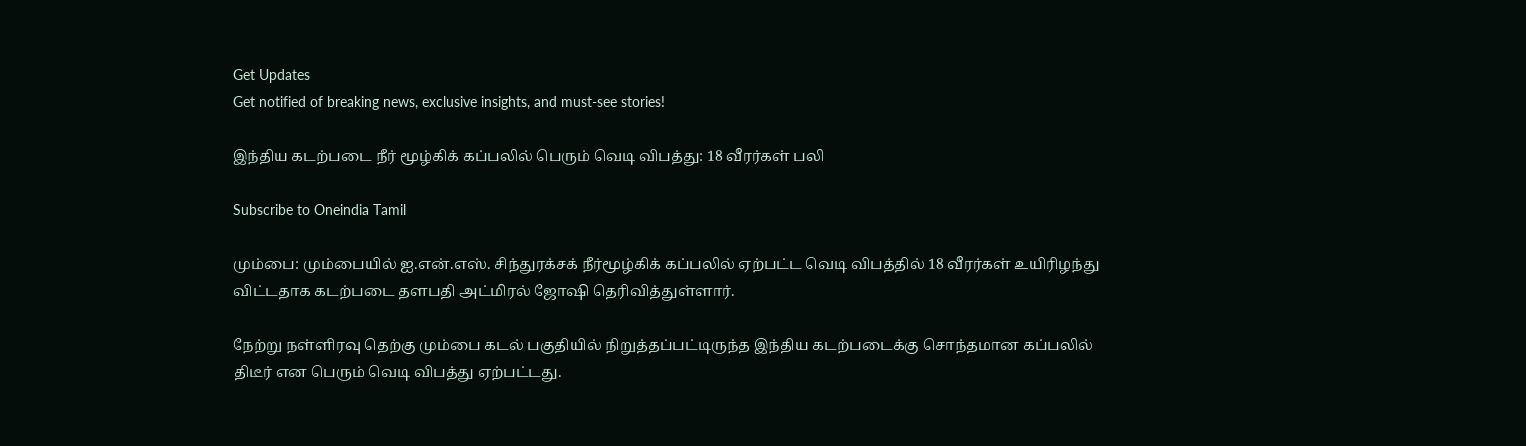Get Updates
Get notified of breaking news, exclusive insights, and must-see stories!

இந்திய கடற்படை நீர் மூழ்கிக் கப்பலில் பெரும் வெடி விபத்து: 18 வீரர்கள் பலி

Subscribe to Oneindia Tamil

மும்பை: மும்பையில் ஐ.என்.எஸ். சிந்துரக்சக் நீர்மூழ்கிக் கப்பலில் ஏற்பட்ட வெடி விபத்தில் 18 வீரர்கள் உயிரிழந்து விட்டதாக கடற்படை தளபதி அட்மிரல் ஜோஷி தெரிவித்துள்ளார்.

நேற்று நள்ளிரவு தெற்கு மும்பை கடல் பகுதியில் நிறுத்தப்பட்டிருந்த இந்திய கடற்படைக்கு சொந்தமான கப்பலில் திடீர் என பெரும் வெடி விபத்து ஏற்பட்டது.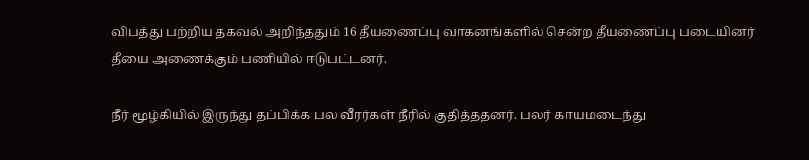விபத்து பற்றிய தகவல் அறிந்ததும் 16 தீயணைப்பு வாகனங்களில் சென்ற தீயணைப்பு படையினர் தீயை அணைக்கும் பணியில் ஈடுபட்டனர்.

நீர் மூழ்கியில் இருந்து தப்பிக்க பல வீரர்கள் நீரில் குதித்ததனர். பலர் காயமடைந்து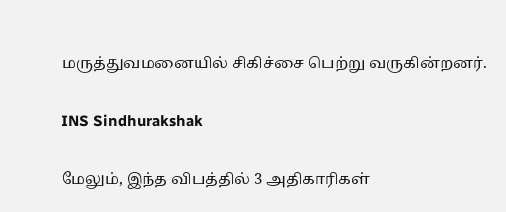மருத்துவமனையில் சிகிச்சை பெற்று வருகின்றனர்.

INS Sindhurakshak

மேலும், இந்த விபத்தில் 3 அதிகாரிகள்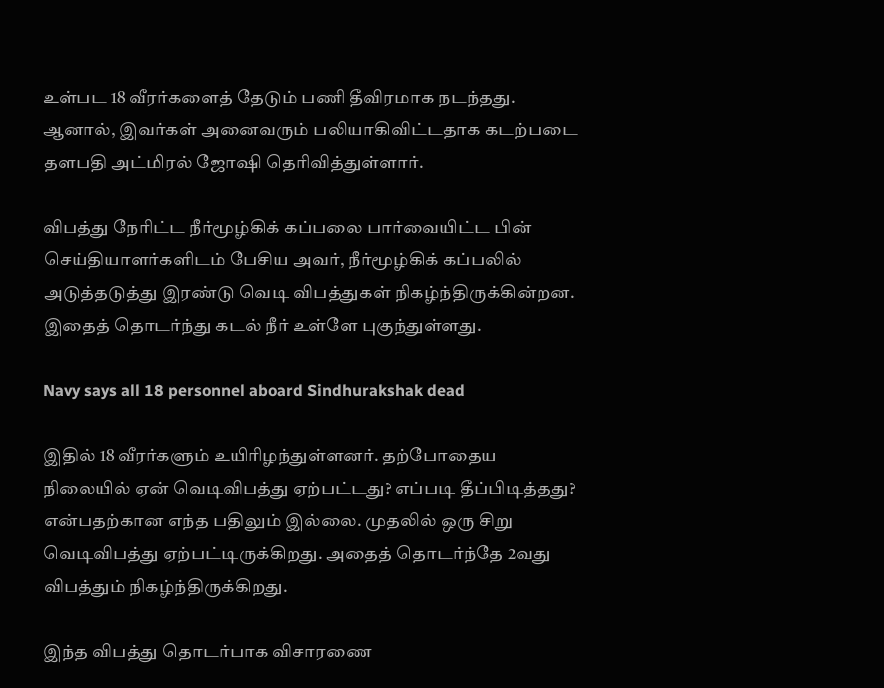உள்பட 18 வீரர்களைத் தேடும் பணி தீவிரமாக நடந்தது. ஆனால், இவர்கள் அனைவரும் பலியாகிவிட்டதாக கடற்படை தளபதி அட்மிரல் ஜோஷி தெரிவித்துள்ளார்.

விபத்து நேரிட்ட நீர்மூழ்கிக் கப்பலை பார்வையிட்ட பின் செய்தியாளர்களிடம் பேசிய அவர், நீர்மூழ்கிக் கப்பலில் அடுத்தடுத்து இரண்டு வெடி விபத்துகள் நிகழ்ந்திருக்கின்றன. இதைத் தொடர்ந்து கடல் நீர் உள்ளே புகுந்துள்ளது.

Navy says all 18 personnel aboard Sindhurakshak dead

இதில் 18 வீரர்களும் உயிரிழந்துள்ளனர். தற்போதைய நிலையில் ஏன் வெடிவிபத்து ஏற்பட்டது? எப்படி தீப்பிடித்தது? என்பதற்கான எந்த பதிலும் இல்லை. முதலில் ஒரு சிறு வெடிவிபத்து ஏற்பட்டிருக்கிறது. அதைத் தொடர்ந்தே 2வது விபத்தும் நிகழ்ந்திருக்கிறது.

இந்த விபத்து தொடர்பாக விசாரணை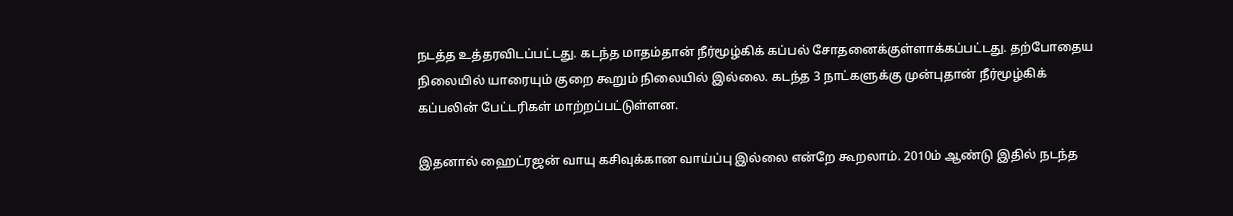நடத்த உத்தரவிடப்பட்டது. கடந்த மாதம்தான் நீர்மூழ்கிக் கப்பல் சோதனைக்குள்ளாக்கப்பட்டது. தற்போதைய நிலையில் யாரையும் குறை கூறும் நிலையில் இல்லை. கடந்த 3 நாட்களுக்கு முன்புதான் நீர்மூழ்கிக் கப்பலின் பேட்டரிகள் மாற்றப்பட்டுள்ளன.

இதனால் ஹைட்ரஜன் வாயு கசிவுக்கான வாய்ப்பு இல்லை என்றே கூறலாம். 2010ம் ஆண்டு இதில் நடந்த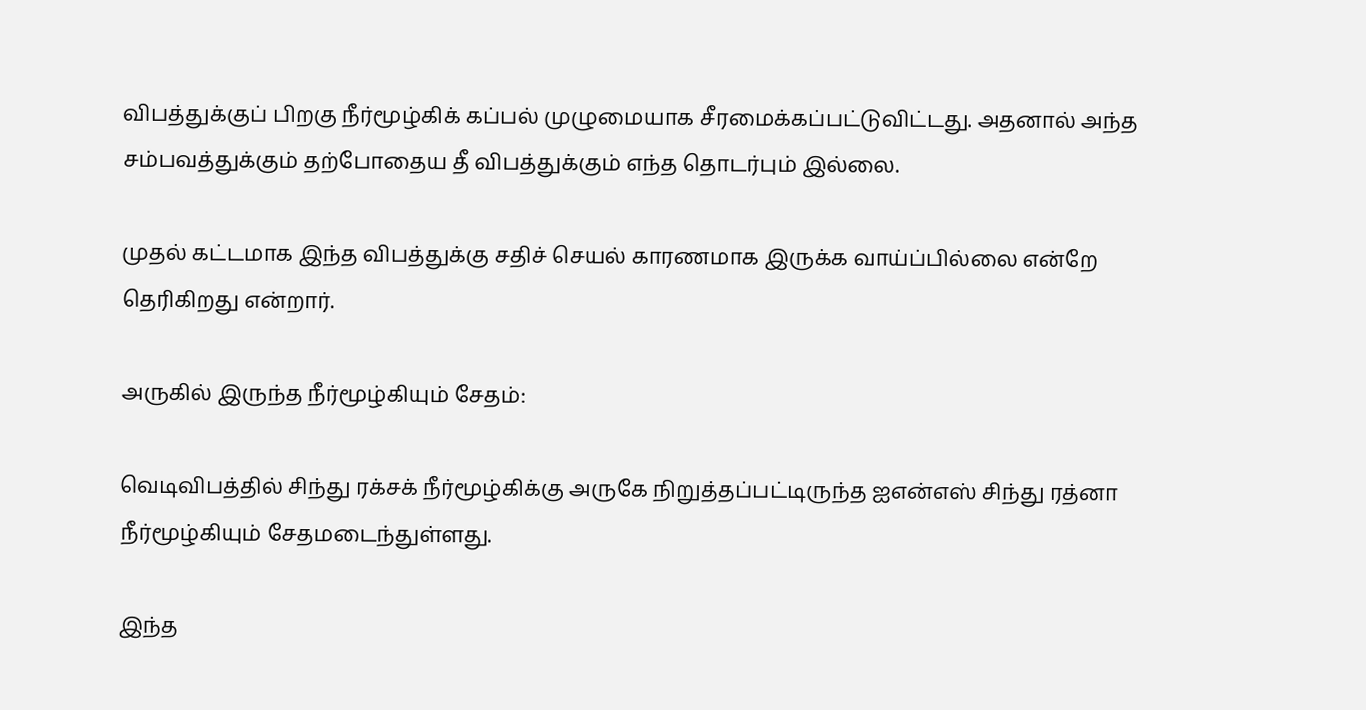விபத்துக்குப் பிறகு நீர்மூழ்கிக் கப்பல் முழுமையாக சீரமைக்கப்பட்டுவிட்டது. அதனால் அந்த சம்பவத்துக்கும் தற்போதைய தீ விபத்துக்கும் எந்த தொடர்பும் இல்லை.

முதல் கட்டமாக இந்த விபத்துக்கு சதிச் செயல் காரணமாக இருக்க வாய்ப்பில்லை என்றே தெரிகிறது என்றார்.

அருகில் இருந்த நீர்மூழ்கியும் சேதம்:

வெடிவிபத்தில் சிந்து ரக்சக் நீர்மூழ்கிக்கு அருகே நிறுத்தப்பட்டிருந்த ஐஎன்எஸ் சிந்து ரத்னா நீர்மூழ்கியும் சேதமடைந்துள்ளது.

இந்த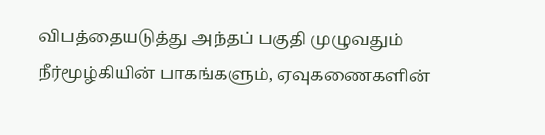விபத்தையடுத்து அந்தப் பகுதி முழுவதும் நீர்மூழ்கியின் பாகங்களும், ஏவுகணைகளின்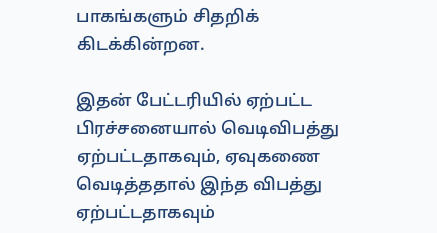பாகங்களும் சிதறிக் கிடக்கின்றன.

இதன் பேட்டரியில் ஏற்பட்ட பிரச்சனையால் வெடிவிபத்து ஏற்பட்டதாகவும், ஏவுகணை வெடித்ததால் இந்த விபத்து ஏற்பட்டதாகவும்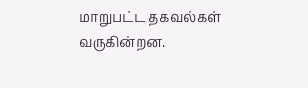மாறுபட்ட தகவல்கள் வருகின்றன.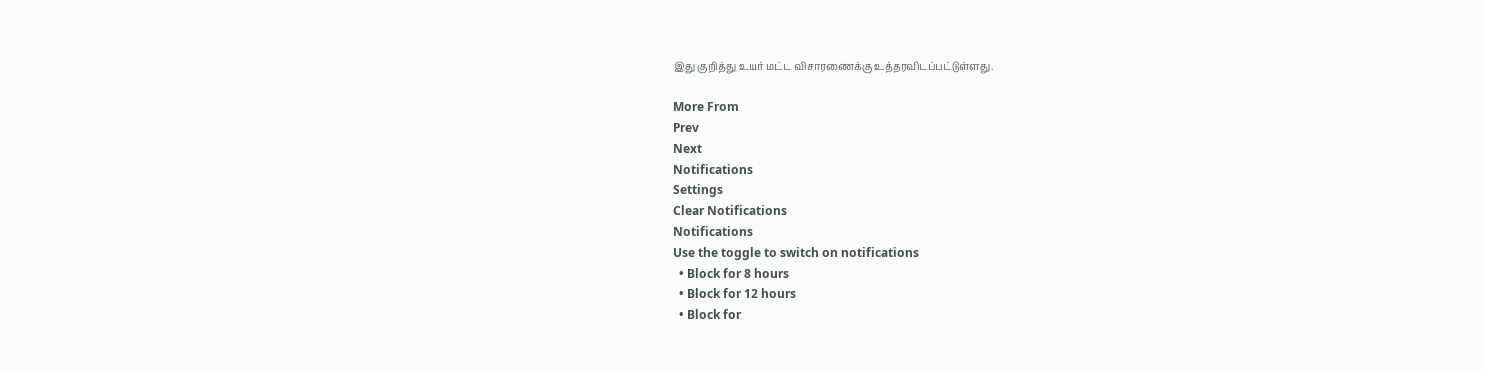இது குறித்து உயர் மட்ட விசாரணைக்கு உத்தரவிடப்பட்டுள்ளது.

More From
Prev
Next
Notifications
Settings
Clear Notifications
Notifications
Use the toggle to switch on notifications
  • Block for 8 hours
  • Block for 12 hours
  • Block for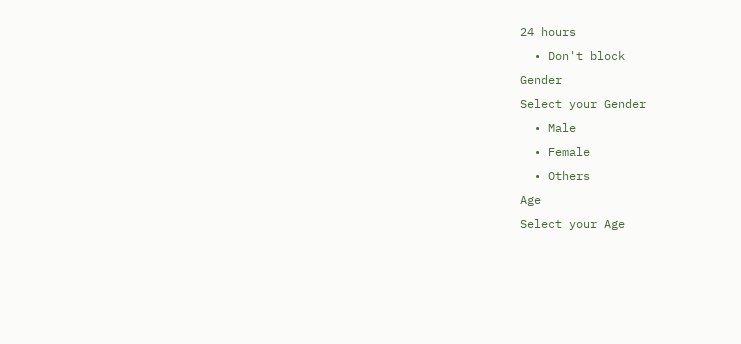24 hours
  • Don't block
Gender
Select your Gender
  • Male
  • Female
  • Others
Age
Select your Age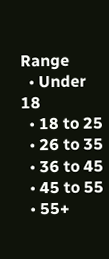Range
  • Under 18
  • 18 to 25
  • 26 to 35
  • 36 to 45
  • 45 to 55
  • 55+